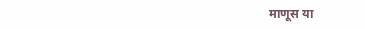माणूस या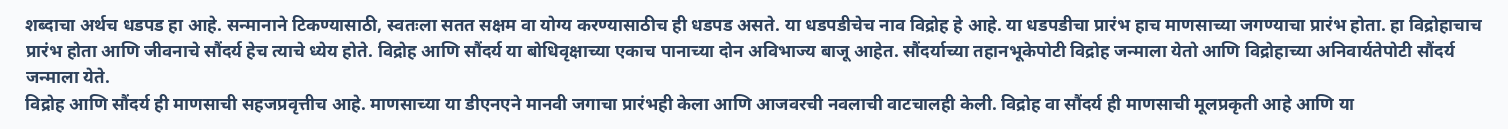शब्दाचा अर्थच धडपड हा आहे. सन्मानाने टिकण्यासाठी, स्वतःला सतत सक्षम वा योग्य करण्यासाठीच ही धडपड असते. या धडपडीचेच नाव विद्रोह हे आहे. या धडपडीचा प्रारंभ हाच माणसाच्या जगण्याचा प्रारंभ होता. हा विद्रोहाचाच प्रारंभ होता आणि जीवनाचे सौंदर्य हेच त्याचे ध्येय होते. विद्रोह आणि सौंदर्य या बोधिवृक्षाच्या एकाच पानाच्या दोन अविभाज्य बाजू आहेत. सौंदर्याच्या तहानभूकेपोटी विद्रोह जन्माला येतो आणि विद्रोहाच्या अनिवार्यतेपोटी सौंदर्य जन्माला येते.
विद्रोह आणि सौंदर्य ही माणसाची सहजप्रवृत्तीच आहे. माणसाच्या या डीएनएने मानवी जगाचा प्रारंभही केला आणि आजवरची नवलाची वाटचालही केली. विद्रोह वा सौंदर्य ही माणसाची मूलप्रकृती आहे आणि या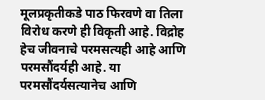मूलप्रकृतीकडे पाठ फिरवणे वा तिला विरोध करणे ही विकृती आहे. विद्रोह हेच जीवनाचे परमसत्यही आहे आणि परमसौंदर्यही आहे. या परमसौंदर्यसत्यानेच आणि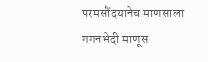परमसौंदयानेच माणसाला गगनभेदी माणूस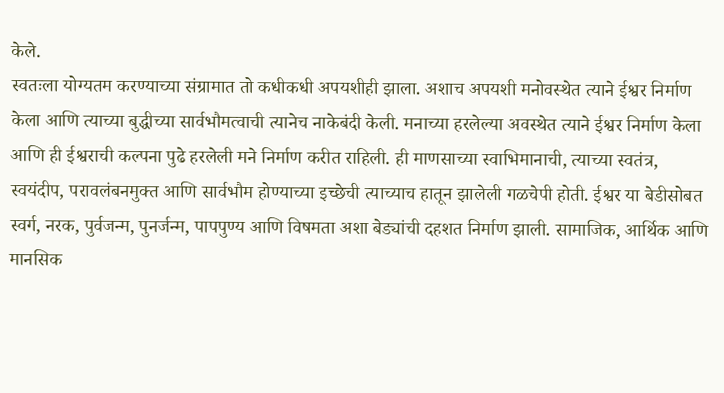केले.
स्वतःला योग्यतम करण्याच्या संग्रामात तो कधीकधी अपयशीही झाला. अशाच अपयशी मनोवस्थेत त्याने ईश्वर निर्माण केला आणि त्याच्या बुद्धीच्या सार्वभौमत्वाची त्यानेच नाकेबंदी केली. मनाच्या हरलेल्या अवस्थेत त्याने ईश्वर निर्माण केला आणि ही ईश्वराची कल्पना पुढे हरलेली मने निर्माण करीत राहिली. ही माणसाच्या स्वाभिमानाची, त्याच्या स्वतंत्र, स्वयंदीप, परावलंबनमुक्त आणि सार्वभौम होण्याच्या इच्छेची त्याच्याच हातून झालेली गळचेपी होती. ईश्वर या बेडीसोबत स्वर्ग, नरक, पुर्वजन्म, पुनर्जन्म, पापपुण्य आणि विषमता अशा बेड्यांची दहशत निर्माण झाली. सामाजिक, आर्थिक आणि मानसिक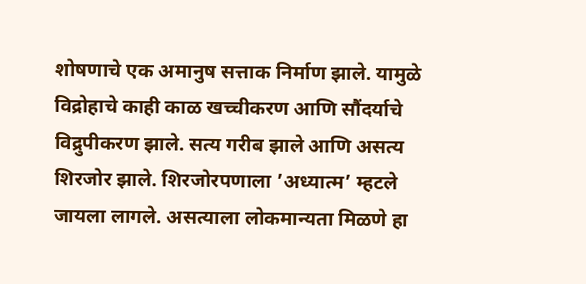शोषणाचे एक अमानुष सत्ताक निर्माण झाले. यामुळे विद्रोहाचे काही काळ खच्चीकरण आणि सौंदर्याचे विद्रुपीकरण झाले. सत्य गरीब झाले आणि असत्य शिरजोर झाले. शिरजोरपणाला ’अध्यात्म’ म्हटले जायला लागले. असत्याला लोकमान्यता मिळणे हा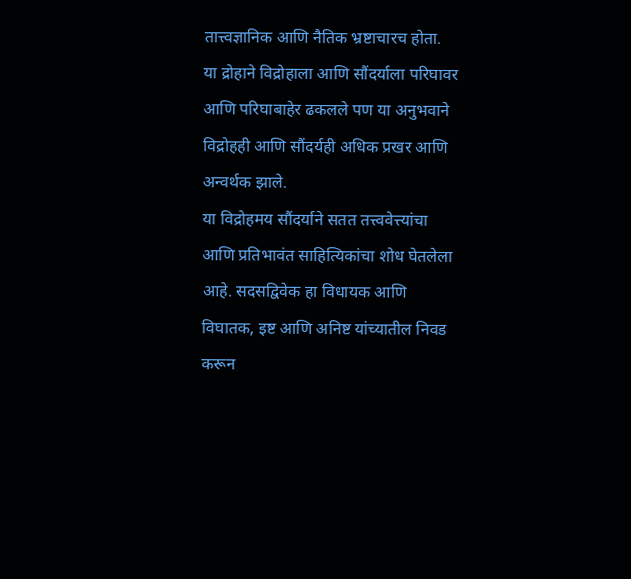तात्त्वज्ञानिक आणि नैतिक भ्रष्टाचारच होता. या द्रोहाने विद्रोहाला आणि सौंदर्याला परिघावर आणि परिघाबाहेर ढकलले पण या अनुभवाने विद्रोहही आणि सौंदर्यही अधिक प्रखर आणि अन्वर्थक झाले.
या विद्रोहमय सौंदर्याने सतत तत्त्ववेत्त्यांचा आणि प्रतिभावंत साहित्यिकांचा शोध घेतलेला आहे. सदसद्विवेक हा विधायक आणि विघातक, इष्ट आणि अनिष्ट यांच्यातील निवड करून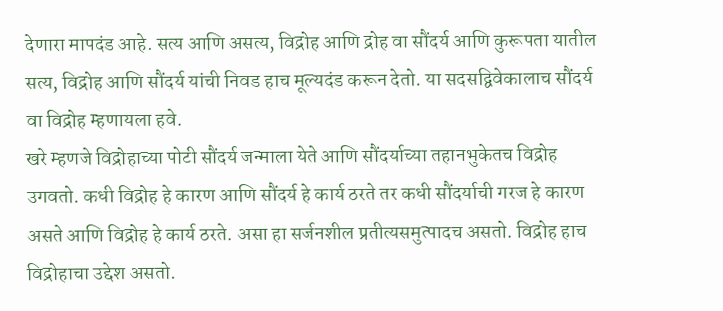देणारा मापदंड आहे. सत्य आणि असत्य, विद्रोह आणि द्रोह वा सौंदर्य आणि कुरूपता यातील सत्य, विद्रोह आणि सौंदर्य यांची निवड हाच मूल्यदंड करून देतो. या सदसद्विवेकालाच सौंदर्य वा विद्रोह म्हणायला हवे.
खरे म्हणजे विद्रोहाच्या पोटी सौंदर्य जन्माला येते आणि सौंदर्याच्या तहानभुकेतच विद्रोह उगवतो. कधी विद्रोह हे कारण आणि सौंदर्य हे कार्य ठरते तर कधी सौंदर्याची गरज हे कारण असते आणि विद्रोह हे कार्य ठरते. असा हा सर्जनशील प्रतीत्यसमुत्पादच असतो. विद्रोह हाच विद्रोहाचा उद्देश असतो.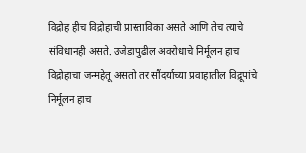विद्रोह हीच विद्रोहाची प्रास्ताविका असते आणि तेच त्याचे संविधानही असते. उजेडापुढील अवरोधाचे निर्मूलन हाच विद्रोहाचा जन्महेतू असतो तर सौंदर्याच्या प्रवाहातील विद्रूपांचे निर्मूलन हाच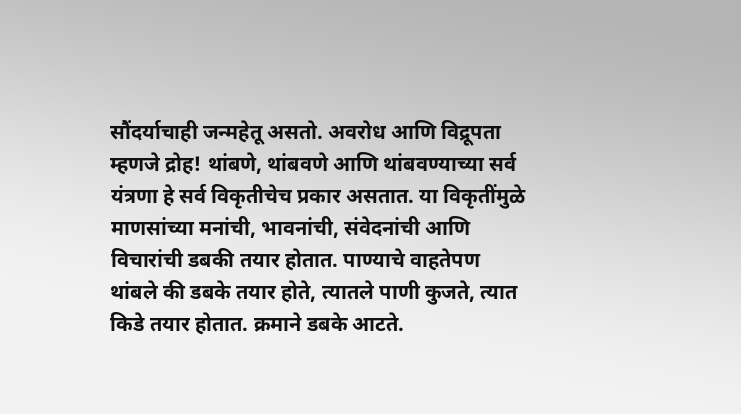सौंदर्याचाही जन्महेतू असतो. अवरोध आणि विद्रूपता म्हणजे द्रोह! थांबणे, थांबवणे आणि थांबवण्याच्या सर्व यंत्रणा हे सर्व विकृतीचेच प्रकार असतात. या विकृतींमुळे माणसांच्या मनांची, भावनांची, संवेदनांची आणि विचारांची डबकी तयार होतात. पाण्याचे वाहतेपण थांबले की डबके तयार होते, त्यातले पाणी कुजते, त्यात किडे तयार होतात. क्रमाने डबके आटते.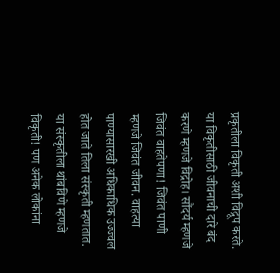प्रकृतीला विकृती अशी विद्रूप करते. या विकृतीसाठी जीवनाची दारे बंद करणे म्हणजे विद्रोह। सौंदर्य म्हणजे जिवंत वाहतेपणा! जिवंत पाणी म्हणजे जिवंत जीवन. वाहत्या पाण्यासारखी अधिकाधिक उज्ज्वल होत जाते तिला संस्कृती म्हणतात. या संस्कृतीला थांबविणे म्हणजे विकृती! पण अनेक लोकांना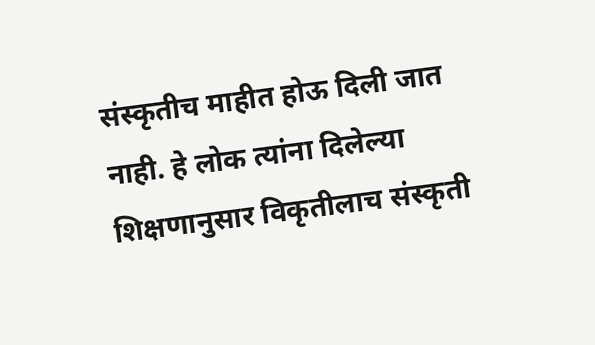संस्कृतीच माहीत होऊ दिली जात नाही. हे लोक त्यांना दिलेल्या शिक्षणानुसार विकृतीलाच संस्कृती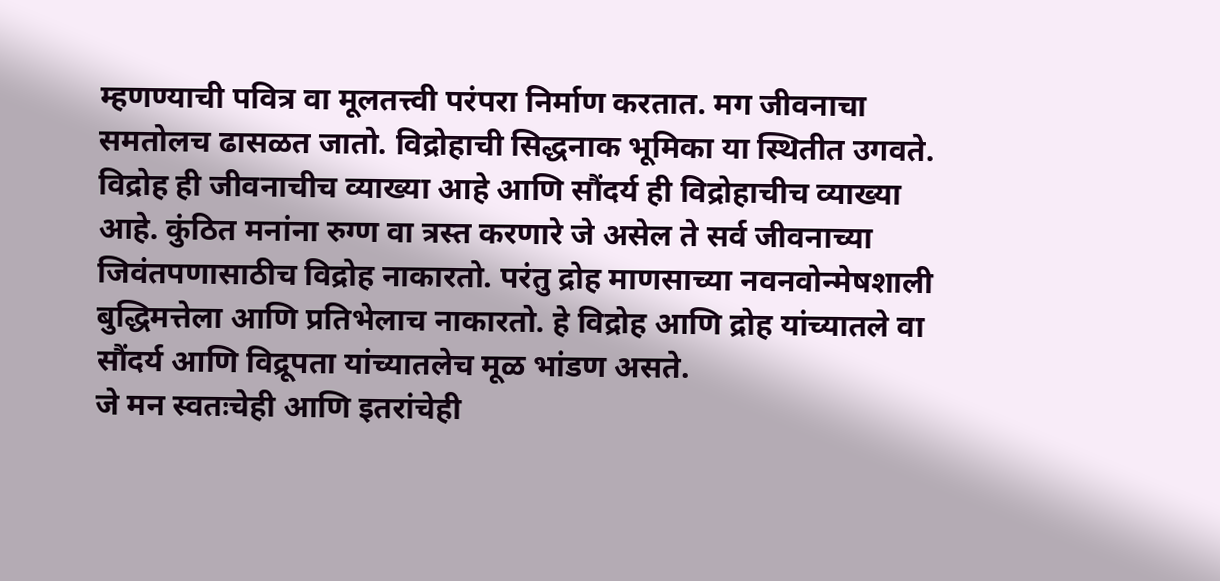म्हणण्याची पवित्र वा मूलतत्त्वी परंपरा निर्माण करतात. मग जीवनाचा समतोलच ढासळत जातो. विद्रोहाची सिद्धनाक भूमिका या स्थितीत उगवते. विद्रोह ही जीवनाचीच व्याख्या आहे आणि सौंदर्य ही विद्रोहाचीच व्याख्या आहे. कुंठित मनांना रुग्ण वा त्रस्त करणारे जे असेल ते सर्व जीवनाच्या जिवंतपणासाठीच विद्रोह नाकारतो. परंतु द्रोह माणसाच्या नवनवोन्मेषशाली बुद्धिमत्तेला आणि प्रतिभेलाच नाकारतो. हे विद्रोह आणि द्रोह यांच्यातले वा सौंदर्य आणि विद्रूपता यांच्यातलेच मूळ भांडण असते.
जे मन स्वतःचेही आणि इतरांचेही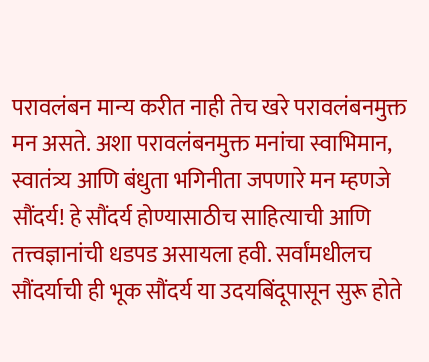परावलंबन मान्य करीत नाही तेच खरे परावलंबनमुक्त मन असते. अशा परावलंबनमुक्त मनांचा स्वाभिमान, स्वातंत्र्य आणि बंधुता भगिनीता जपणारे मन म्हणजे सौंदर्य! हे सौंदर्य होण्यासाठीच साहित्याची आणि तत्त्वज्ञानांची धडपड असायला हवी. सर्वांमधीलच सौंदर्याची ही भूक सौंदर्य या उदयबिंदूपासून सुरू होते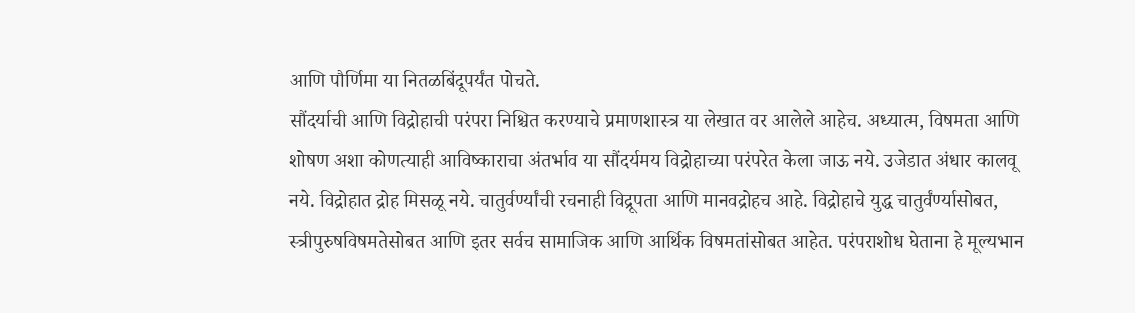आणि पौर्णिमा या नितळबिंदूपर्यंत पोचते.
सौंदर्याची आणि विद्रोहाची परंपरा निश्चित करण्याचे प्रमाणशास्त्र या लेखात वर आलेले आहेच. अध्यात्म, विषमता आणि शोषण अशा कोणत्याही आविष्काराचा अंतर्भाव या सौंदर्यमय विद्रोहाच्या परंपरेत केला जाऊ नये. उजेडात अंधार कालवू नये. विद्रोहात द्रोह मिसळू नये. चातुर्वर्ण्यांची रचनाही विद्रूपता आणि मानवद्रोहच आहे. विद्रोहाचे युद्ध चातुर्वंर्ण्यासोबत, स्त्रीपुरुषविषमतेसोबत आणि इतर सर्वच सामाजिक आणि आर्थिक विषमतांसोबत आहेत. परंपराशोध घेताना हे मूल्यभान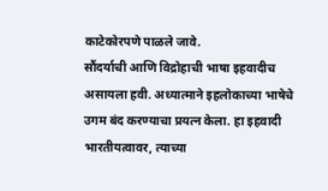काटेकोरपणे पाळले जावे.
सौंदर्याची आणि विद्रोहाची भाषा इहवादीच असायला हवी. अध्यात्माने इहलोकाच्या भाषेचे उगम बंद करण्याचा प्रयत्न केला. हा इहवादी भारतीयत्वावर, त्याच्या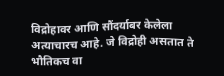विद्रोहावर आणि सौंदर्याबर केलेला अत्याचारच आहे. जे विद्रोही असतात ते भौतिकच वा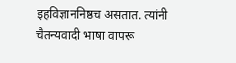इहविज्ञाननिष्ठच असतात. त्यांनी चैतन्यवादी भाषा वापरू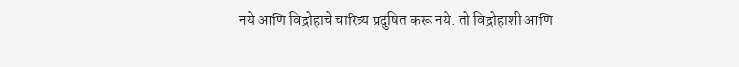नये आणि विद्रोहाचे चारित्र्य प्रदुषित करू नये. तो विद्रोहाशी आणि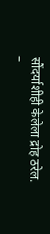सौंदर्याशीही केलेला द्रोह ठरेल.
–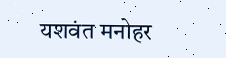यशवंत मनोहर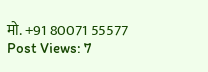मो. +91 80071 55577
Post Views: 7